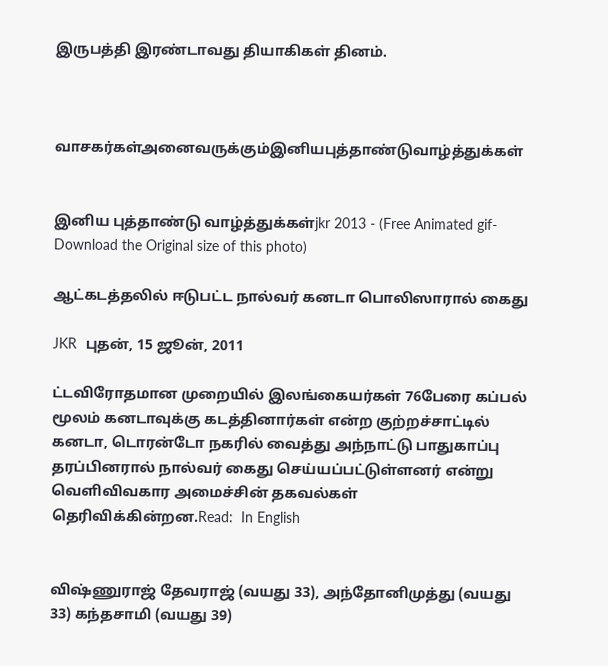இருபத்தி இரண்டாவது தியாகிகள் தினம்.



வாசகர்கள்அனைவருக்கும்இனியபுத்தாண்டுவாழ்த்துக்கள்


இனிய புத்தாண்டு வாழ்த்துக்கள்jkr 2013 - (Free Animated gif-Download the Original size of this photo)

ஆட்கடத்தலில் ஈடுபட்ட நால்வர் கனடா பொலிஸாரால் கைது

JKR  புதன், 15 ஜூன், 2011

ட்டவிரோதமான முறையில் இலங்கையர்கள் 76பேரை கப்பல் மூலம் கனடாவுக்கு கடத்தினார்கள் என்ற குற்றச்சாட்டில் கனடா, டொரன்டோ நகரில் வைத்து அந்நாட்டு பாதுகாப்பு தரப்பினரால் நால்வர் கைது செய்யப்பட்டுள்ளனர் என்று வெளிவிவகார அமைச்சின் தகவல்கள் தெரிவிக்கின்றன.Read:  In English


விஷ்ணுராஜ் தேவராஜ் (வயது 33), அந்தோனிமுத்து (வயது 33) கந்தசாமி (வயது 39)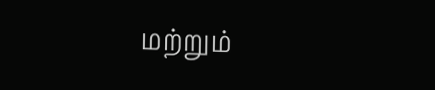மற்றும்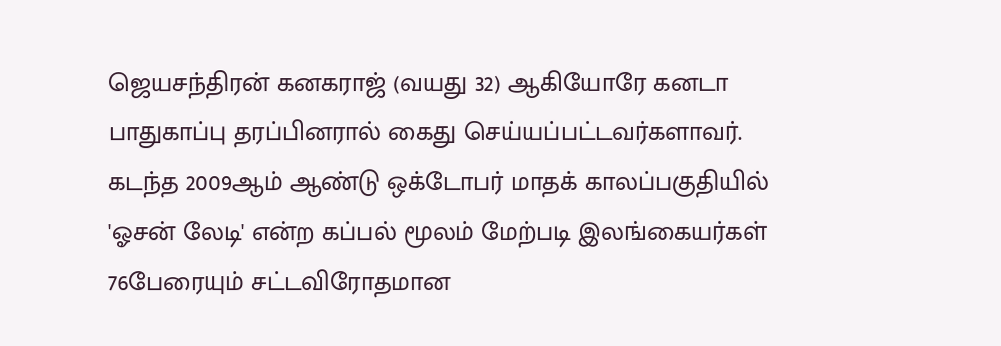ஜெயசந்திரன் கனகராஜ் (வயது 32) ஆகியோரே கனடா பாதுகாப்பு தரப்பினரால் கைது செய்யப்பட்டவர்களாவர்.
கடந்த 2009ஆம் ஆண்டு ஒக்டோபர் மாதக் காலப்பகுதியில் 'ஓசன் லேடி' என்ற கப்பல் மூலம் மேற்படி இலங்கையர்கள் 76பேரையும் சட்டவிரோதமான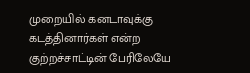முறையில் கனடாவுக்கு கடத்தினார்கள் என்ற குற்றச்சாட்டின் பேரிலேயே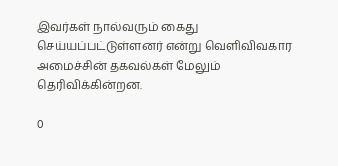இவர்கள் நால்வரும் கைது செய்யப்பட்டுள்ளனர் என்று வெளிவிவகார அமைச்சின் தகவல்கள் மேலும் தெரிவிக்கின்றன.

0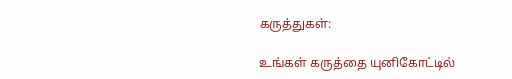கருத்துகள்:

உங்கள் கருத்தை யுனிகோட்டில்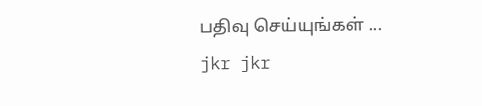பதிவு செய்யுங்கள் ...
jkr jkr